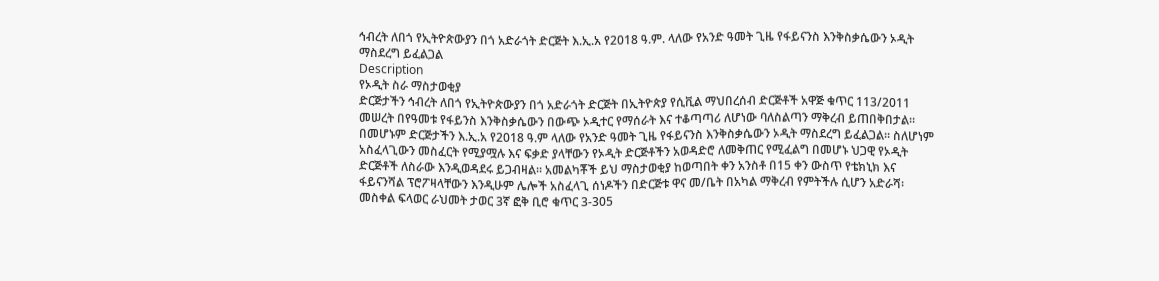ኅብረት ለበጎ የኢትዮጵውያን በጎ አድራጎት ድርጅት እ.ኢ.አ የ2018 ዓ.ም. ላለው የአንድ ዓመት ጊዜ የፋይናንስ እንቅስቃሴውን ኦዲት ማስደረግ ይፈልጋል
Description
የኦዲት ስራ ማስታወቂያ
ድርጅታችን ኅብረት ለበጎ የኢትዮጵውያን በጎ አድራጎት ድርጅት በኢትዮጵያ የሲቪል ማህበረሰብ ድርጅቶች አዋጅ ቁጥር 113/2011 መሠረት በየዓመቱ የፋይንስ እንቅስቃሴውን በውጭ ኦዲተር የማሰራት እና ተቆጣጣሪ ለሆነው ባለስልጣን ማቅረብ ይጠበቅበታል። በመሆኑም ድርጅታችን እ.ኢ.አ የ2018 ዓ.ም ላለው የአንድ ዓመት ጊዜ የፋይናንስ እንቅስቃሴውን ኦዲት ማስደረግ ይፈልጋል። ስለሆነም አስፈላጊውን መስፈርት የሚያሟሉ እና ፍቃድ ያላቸውን የኦዲት ድርጅቶችን አወዳድሮ ለመቅጠር የሚፈልግ በመሆኑ ህጋዊ የኦዲት ድርጅቶች ለስራው እንዲወዳደሩ ይጋብዛል። አመልካቾች ይህ ማስታወቂያ ከወጣበት ቀን አንስቶ በ15 ቀን ውስጥ የቴክኒክ እና ፋይናንሻል ፕሮፖዛላቸውን እንዲሁም ሌሎች አስፈላጊ ሰነዶችን በድርጅቱ ዋና መ/ቤት በአካል ማቅረብ የምትችሉ ሲሆን አድራሻ፡ መስቀል ፍላወር ራህመት ታወር 3ኛ ፎቅ ቢሮ ቁጥር 3-305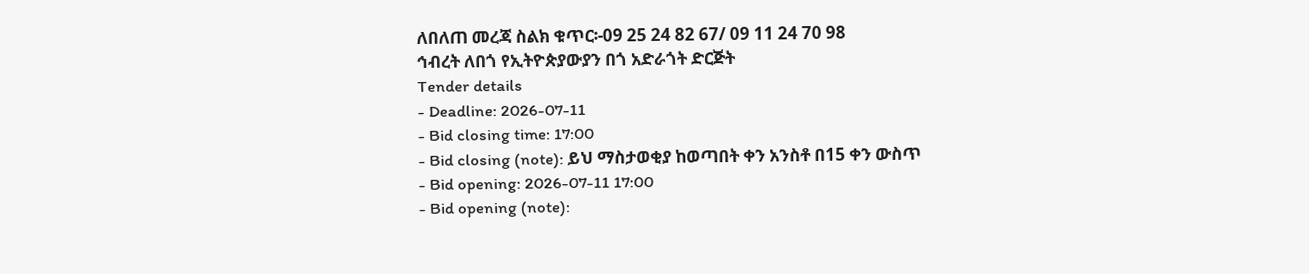ለበለጠ መረጃ ስልክ ቁጥር፡-09 25 24 82 67/ 09 11 24 70 98
ኅብረት ለበጎ የኢትዮጵያውያን በጎ አድራጎት ድርጅት
Tender details
- Deadline: 2026-07-11
- Bid closing time: 17:00
- Bid closing (note): ይህ ማስታወቂያ ከወጣበት ቀን አንስቶ በ15 ቀን ውስጥ
- Bid opening: 2026-07-11 17:00
- Bid opening (note):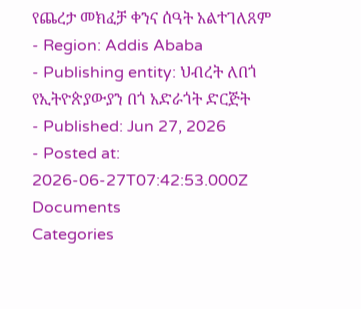የጨረታ መክፈቻ ቀንና ሰዓት አልተገለጸም
- Region: Addis Ababa
- Publishing entity: ህብረት ለበጎ የኢትዮጵያውያን በጎ አድራጎት ድርጅት
- Published: Jun 27, 2026
- Posted at: 2026-06-27T07:42:53.000Z
Documents
Categories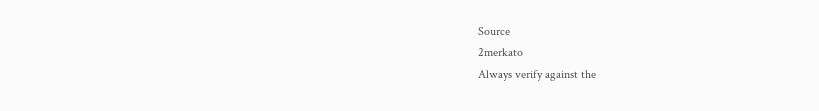Source
2merkato
Always verify against the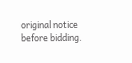original notice before bidding.